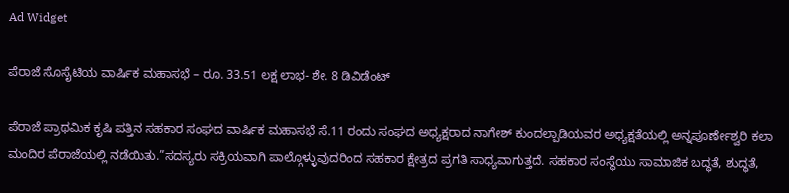Ad Widget

ಪೆರಾಜೆ ಸೊಸೈಟಿಯ ವಾರ್ಷಿಕ ಮಹಾಸಭೆ – ರೂ. 33.51 ಲಕ್ಷ ಲಾಭ- ಶೇ. 8 ಡಿವಿಡೆಂಟ್

ಪೆರಾಜೆ ಪ್ರಾಥಮಿಕ ಕೃಷಿ ಪತ್ತಿನ ಸಹಕಾರ ಸಂಘದ ವಾರ್ಷಿಕ ಮಹಾಸಭೆ ಸೆ.11 ರಂದು ಸಂಘದ ಅಧ್ಯಕ್ಷರಾದ ನಾಗೇಶ್ ಕುಂದಲ್ಪಾಡಿಯವರ ಅಧ್ಯಕ್ಷತೆಯಲ್ಲಿ ಅನ್ನಪೂರ್ಣೇಶ್ವರಿ ಕಲಾ ಮಂದಿರ ಪೆರಾಜೆಯಲ್ಲಿ ನಡೆಯಿತು.”ಸದಸ್ಯರು ಸಕ್ರಿಯವಾಗಿ ಪಾಲ್ಗೊಳ್ಳುವುದರಿಂದ ಸಹಕಾರ ಕ್ಷೇತ್ರದ ಪ್ರಗತಿ ಸಾಧ್ಯವಾಗುತ್ತದೆ. ಸಹಕಾರ ಸಂಸ್ಥೆಯು ಸಾಮಾಜಿಕ ಬದ್ಧತೆ, ಶುದ್ಧತೆ,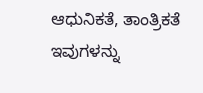ಆಧುನಿಕತೆ, ತಾಂತ್ರಿಕತೆ ಇವುಗಳನ್ನು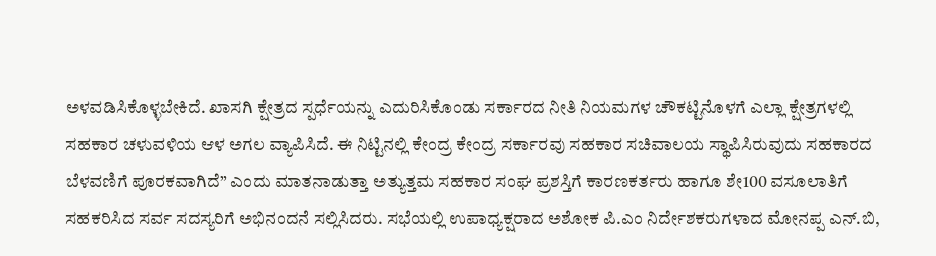ಅಳವಡಿಸಿಕೊಳ್ಳಬೇಕಿದೆ. ಖಾಸಗಿ ಕ್ಷೇತ್ರದ ಸ್ಪರ್ಧೆಯನ್ನು ಎದುರಿಸಿಕೊಂಡು ಸರ್ಕಾರದ ನೀತಿ ನಿಯಮಗಳ ಚೌಕಟ್ಟಿನೊಳಗೆ ಎಲ್ಲಾ ಕ್ಷೇತ್ರಗಳಲ್ಲಿ ಸಹಕಾರ ಚಳುವಳಿಯ ಆಳ ಅಗಲ ವ್ಯಾಪಿಸಿದೆ. ಈ ನಿಟ್ಟಿನಲ್ಲಿ ಕೇಂದ್ರ ಕೇಂದ್ರ ಸರ್ಕಾರವು ಸಹಕಾರ ಸಚಿವಾಲಯ ಸ್ಥಾಪಿಸಿರುವುದು ಸಹಕಾರದ ಬೆಳವಣಿಗೆ ಪೂರಕವಾಗಿದೆ” ಎಂದು ಮಾತನಾಡುತ್ತಾ ಅತ್ಯುತ್ತಮ ಸಹಕಾರ ಸಂಘ ಪ್ರಶಸ್ತಿಗೆ ಕಾರಣಕರ್ತರು ಹಾಗೂ ಶೇ100 ವಸೂಲಾತಿಗೆ ಸಹಕರಿಸಿದ ಸರ್ವ ಸದಸ್ಯರಿಗೆ ಅಭಿನಂದನೆ ಸಲ್ಲಿಸಿದರು. ಸಭೆಯಲ್ಲಿ ಉಪಾಧ್ಯಕ್ಷರಾದ ಅಶೋಕ ಪಿ.ಎಂ ನಿರ್ದೇಶಕರುಗಳಾದ ಮೋನಪ್ಪ ಎನ್.ಬಿ,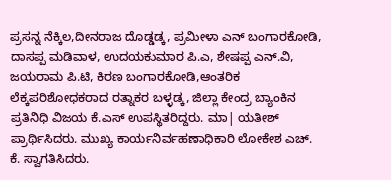ಪ್ರಸನ್ನ ನೆಕ್ಕಿಲ,ದೀನರಾಜ ದೊಡ್ಡಡ್ಕ, ಪ್ರಮೀಳಾ ಎನ್ ಬಂಗಾರಕೋಡಿ, ದಾಸಪ್ಪ ಮಡಿವಾಳ, ಉದಯಕುಮಾರ ಪಿ.ಎ, ಶೇಷಪ್ಪ ಎನ್.ವಿ, ಜಯರಾಮ ಪಿ.ಟಿ, ಕಿರಣ ಬಂಗಾರಕೋಡಿ,ಆಂತರಿಕ ಲೆಕ್ಕಪರಿಶೋಧಕರಾದ ರತ್ನಾಕರ ಬಳ್ಳಡ್ಕ, ಜಿಲ್ಲಾ ಕೇಂದ್ರ ಬ್ಯಾಂಕಿನ ಪ್ರತಿನಿಧಿ ವಿಜಯ ಕೆ.ಎಸ್ ಉಪಸ್ಥಿತರಿದ್ದರು. ಮಾ| ಯತೀಶ್ ಪ್ರಾರ್ಥಿಸಿದರು. ಮುಖ್ಯ ಕಾರ್ಯನಿರ್ವಹಣಾಧಿಕಾರಿ ಲೋಕೇಶ ಎಚ್. ಕೆ. ಸ್ವಾಗತಿಸಿದರು.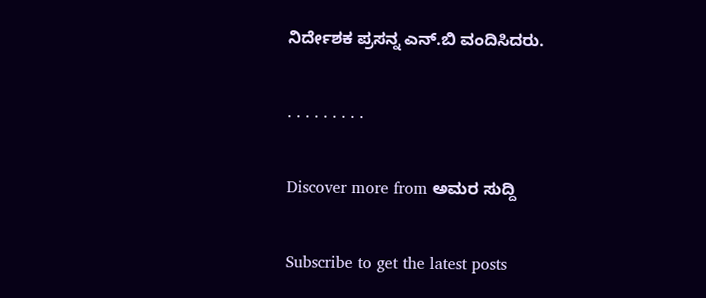ನಿರ್ದೇಶಕ ಪ್ರಸನ್ನ ಎನ್.ಬಿ ವಂದಿಸಿದರು.

. . . . . . . . .

Discover more from ಅಮರ ಸುದ್ದಿ

Subscribe to get the latest posts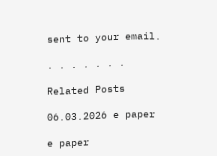sent to your email.

. . . . . . .

Related Posts

06.03.2026 e paper

e paper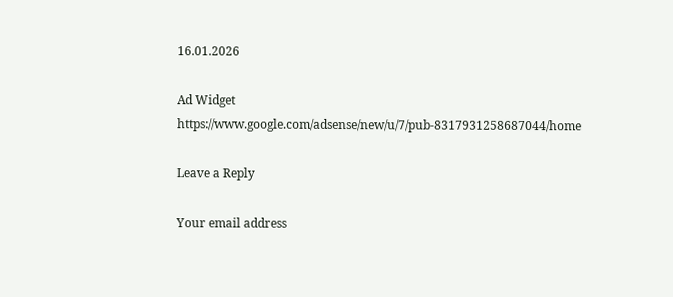16.01.2026

Ad Widget
https://www.google.com/adsense/new/u/7/pub-8317931258687044/home

Leave a Reply

Your email address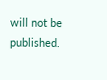will not be published.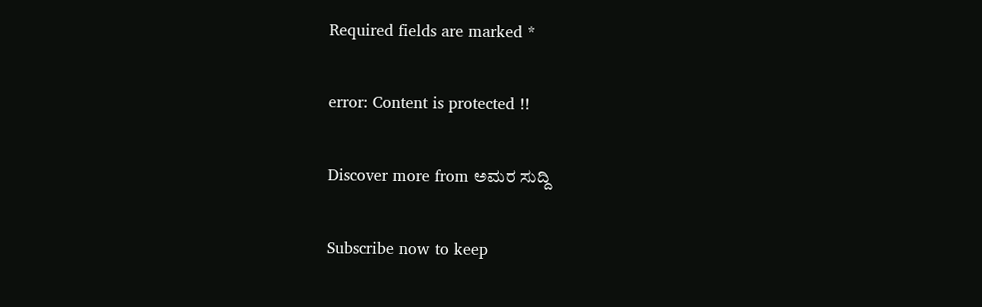Required fields are marked *

error: Content is protected !!

Discover more from ಅಮರ ಸುದ್ದಿ

Subscribe now to keep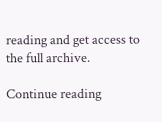reading and get access to the full archive.

Continue reading